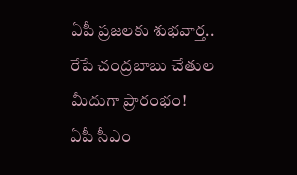ఏపీ ప్రజలకు శుభవార్త.. రేపే చంద్రబాబు చేతుల మీదుగా ప్రారంభం!
ఏపీ సీఎం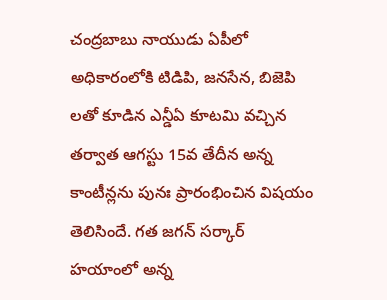చంద్రబాబు నాయుడు ఏపీలో అధికారంలోకి టిడిపి, జనసేన, బిజెపి లతో కూడిన ఎన్డీఏ కూటమి వచ్చిన తర్వాత ఆగస్టు 15వ తేదీన అన్న కాంటీన్లను పునః ప్రారంభించిన విషయం తెలిసిందే. గత జగన్ సర్కార్ హయాంలో అన్న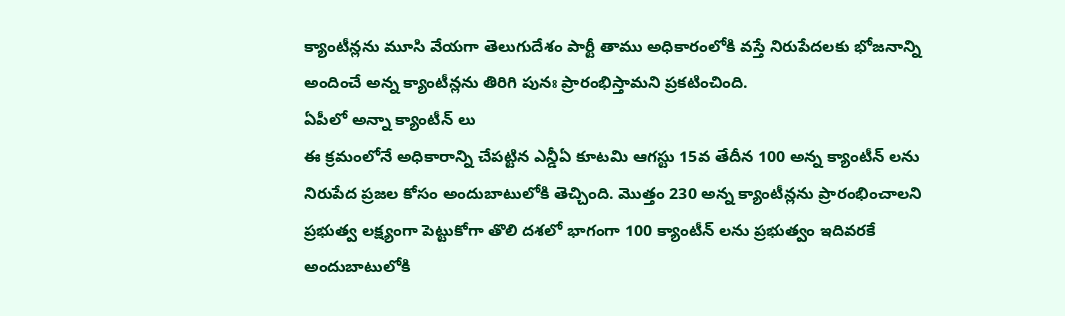క్యాంటీన్లను మూసి వేయగా తెలుగుదేశం పార్టీ తాము అధికారంలోకి వస్తే నిరుపేదలకు భోజనాన్ని అందించే అన్న క్యాంటీన్లను తిరిగి పునః ప్రారంభిస్తామని ప్రకటించింది.
ఏపీలో అన్నా క్యాంటీన్ లు
ఈ క్రమంలోనే అధికారాన్ని చేపట్టిన ఎన్డీఏ కూటమి ఆగస్టు 15వ తేదీన 100 అన్న క్యాంటీన్ లను నిరుపేద ప్రజల కోసం అందుబాటులోకి తెచ్చింది. మొత్తం 230 అన్న క్యాంటీన్లను ప్రారంభించాలని ప్రభుత్వ లక్ష్యంగా పెట్టుకోగా తొలి దశలో భాగంగా 100 క్యాంటీన్ లను ప్రభుత్వం ఇదివరకే అందుబాటులోకి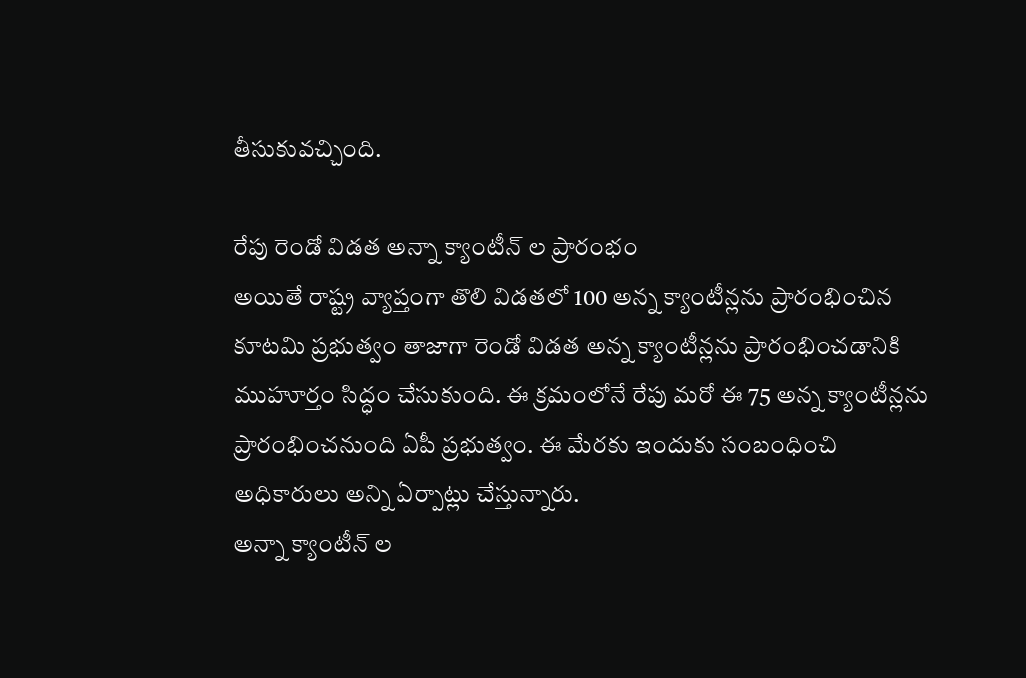తీసుకువచ్చింది.

రేపు రెండో విడత అన్నా క్యాంటీన్ ల ప్రారంభం
అయితే రాష్ట్ర వ్యాప్తంగా తొలి విడతలో 100 అన్న క్యాంటీన్లను ప్రారంభించిన కూటమి ప్రభుత్వం తాజాగా రెండో విడత అన్న క్యాంటీన్లను ప్రారంభించడానికి ముహూర్తం సిద్ధం చేసుకుంది. ఈ క్రమంలోనే రేపు మరో ఈ 75 అన్న క్యాంటీన్లను ప్రారంభించనుంది ఏపీ ప్రభుత్వం. ఈ మేరకు ఇందుకు సంబంధించి అధికారులు అన్ని ఏర్పాట్లు చేస్తున్నారు.
అన్నా క్యాంటీన్ ల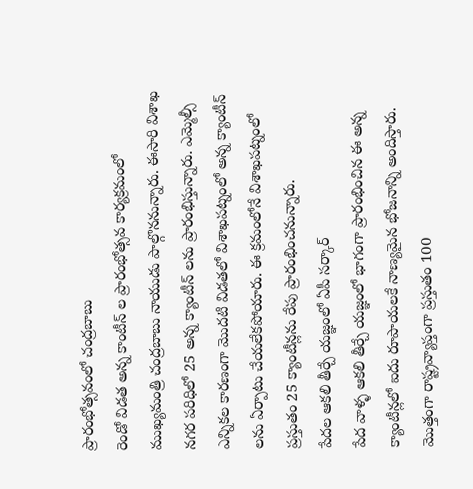ప్రారంభోత్సవంలో చంద్రబాబు
రెండో విడత అన్న కాంటీన్ ల ప్రారంభోత్సవ కార్యక్రమంలో ముఖ్యమంత్రి చంద్రబాబు నాయుడు పాల్గొననున్నారు. ఈసారి విశాఖ నగర పరిధిలో 25 అన్న క్యాంటీన్ లను ప్రారంభిస్తున్నారు. ఎమ్మెల్సీ ఎన్నికల కారణంగా మొదటి విడతలో విశాఖపట్నంలో అన్న క్యాంటీన్ లను ఏర్పాటు చేయలేకపోయారు. ఈ క్రమంలోనే విశాఖపట్నంలో ప్రస్తుతం 25 క్యాంటీన్లను రేపు ప్రారంభించనున్నారు.
పేదల ఆకలి తీర్చే యజ్ఞంలో ఏపీ సర్కార్
పేద వాళ్ళ ఆకలి తీర్చే యజ్ఞంలో భాగంగా ప్రారంభించిన ఈ అన్న క్యాంటీన్లలో ఐదు రూపాయలకే నాణ్యమైన భోజనాన్ని అందిస్తారు. మొత్తంగా రాష్ట్రవ్యాప్తంగా ప్రస్తుతం 100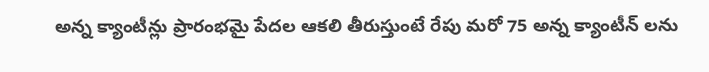అన్న క్యాంటీన్లు ప్రారంభమై పేదల ఆకలి తీరుస్తుంటే రేపు మరో 75 అన్న క్యాంటీన్ లను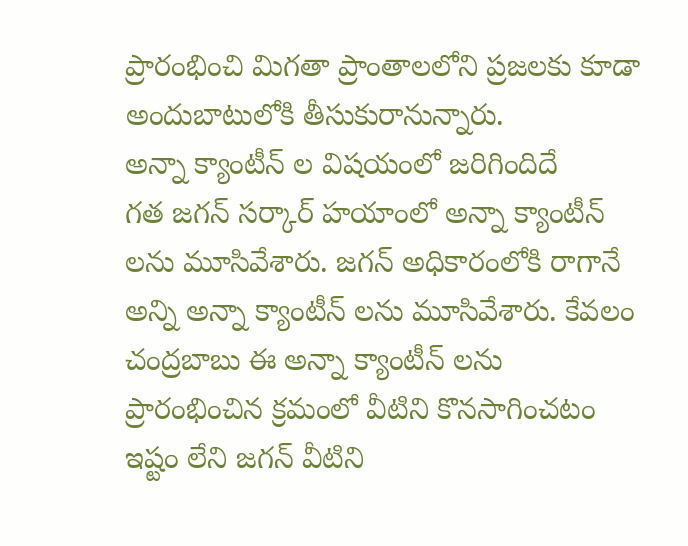ప్రారంభించి మిగతా ప్రాంతాలలోని ప్రజలకు కూడా అందుబాటులోకి తీసుకురానున్నారు.
అన్నా క్యాంటీన్ ల విషయంలో జరిగిందిదే
గత జగన్ సర్కార్ హయాంలో అన్నా క్యాంటీన్ లను మూసివేశారు. జగన్ అధికారంలోకి రాగానే అన్ని అన్నా క్యాంటీన్ లను మూసివేశారు. కేవలం చంద్రబాబు ఈ అన్నా క్యాంటీన్ లను ప్రారంభించిన క్రమంలో వీటిని కొనసాగించటం ఇష్టం లేని జగన్ వీటిని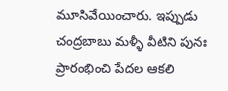మూసివేయించారు. ఇప్పుడు చంద్రబాబు మళ్ళీ వీటిని పునః ప్రారంభించి పేదల ఆకలి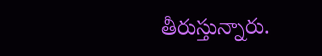తీరుస్తున్నారు.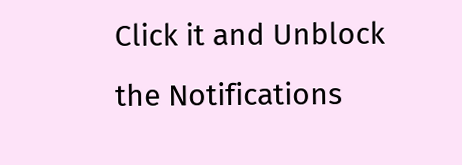Click it and Unblock the Notifications